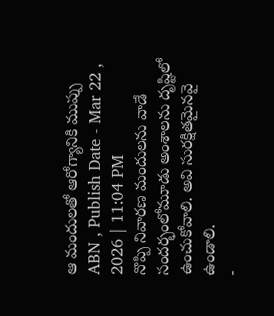ఆ మందులతో ఆరోగ్యానికి ముప్పు
ABN , Publish Date - Mar 22 , 2026 | 11:04 PM
నొప్పి నివారణ మందులను వాడే సందర్భంలోమూడు అంశాలను దృష్టిలో ఉంచుకోవాలి. అవి సురక్షితమైనవై ఉండాలి.
-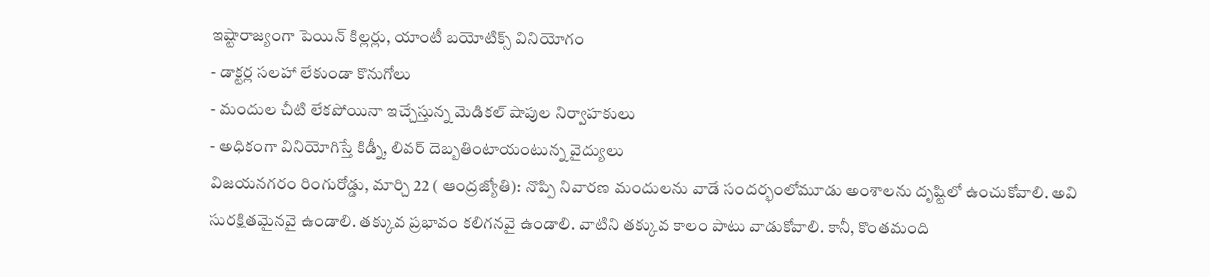ఇష్టారాజ్యంగా పెయిన్ కిల్లర్లు, యాంటీ బయోటిక్స్ వినియోగం
- డాక్టర్ల సలహా లేకుండా కొనుగోలు
- మందుల చీటి లేకపోయినా ఇచ్చేస్తున్న మెడికల్ షాపుల నిర్వాహకులు
- అధికంగా వినియోగిస్తే కిడ్నీ, లివర్ దెబ్బతింటాయంటున్న వైద్యులు
విజయనగరం రింగురోడ్డు, మార్చి 22 ( ఆంద్రజ్యోతి): నొప్పి నివారణ మందులను వాడే సందర్భంలోమూడు అంశాలను దృష్టిలో ఉంచుకోవాలి. అవి సురక్షితమైనవై ఉండాలి. తక్కువ ప్రభావం కలిగనవై ఉండాలి. వాటిని తక్కువ కాలం పాటు వాడుకోవాలి. కానీ, కొంతమంది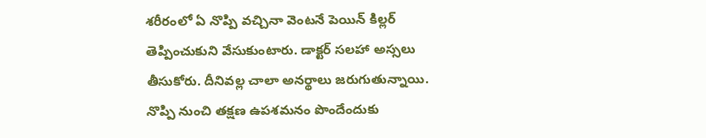శరీరంలో ఏ నొప్పి వచ్చినా వెంటనే పెయిన్ కిల్లర్ తెప్పించుకుని వేసుకుంటారు. డాక్టర్ సలహా అస్సలు తీసుకోరు. దీనివల్ల చాలా అనర్థాలు జరుగుతున్నాయి. నొప్పి నుంచి తక్షణ ఉపశమనం పొందేందుకు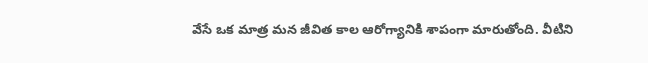వేసే ఒక మాత్ర మన జీవిత కాల ఆరోగ్యానికి శాపంగా మారుతోంది. వీటిని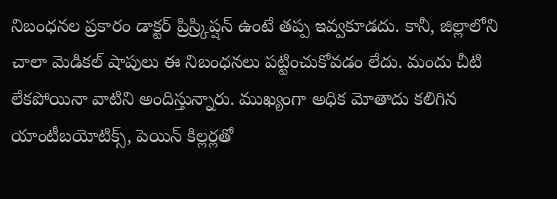నిబంధనల ప్రకారం డాక్టర్ ప్రిస్ర్కిప్షన్ ఉంటే తప్ప ఇవ్వకూడదు. కానీ, జిల్లాలోని చాలా మెడికల్ షాపులు ఈ నిబంధనలు పట్టించుకోవడం లేదు. మందు చీటి లేకపోయినా వాటిని అందిస్తున్నారు. ముఖ్యంగా అధిక మోతాదు కలిగిన యాంటీబయోటిక్స్, పెయిన్ కిల్లర్లతో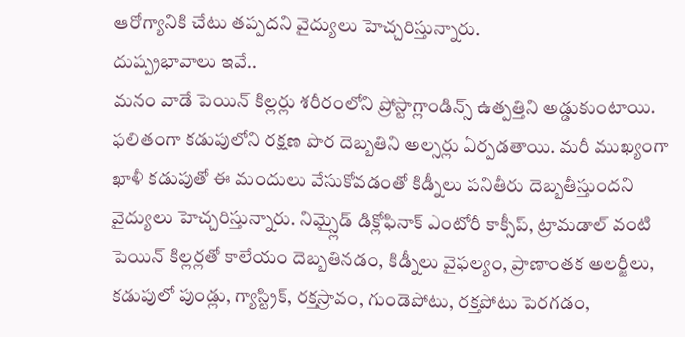ఆరోగ్యానికి చేటు తప్పదని వైద్యులు హెచ్చరిస్తున్నారు.
దుష్ప్రభావాలు ఇవే..
మనం వాడే పెయిన్ కిల్లర్లు శరీరంలోని ప్రోస్టాగ్లాండిన్స్ ఉత్పత్తిని అడ్డుకుంటాయి. ఫలితంగా కడుపులోని రక్షణ పొర దెబ్బతిని అల్సర్లు ఏర్పడతాయి. మరీ ముఖ్యంగా ఖాళీ కడుపుతో ఈ మందులు వేసుకోవడంతో కిడ్నీలు పనితీరు దెబ్బతీస్తుందని వైద్యులు హెచ్చరిస్తున్నారు. నిమ్స్లైడ్ డిక్లోఫినాక్ ఎంటోరీ కాక్సీప్, ట్రామడాల్ వంటి పెయిన్ కిల్లర్లతో కాలేయం దెబ్బతినడం, కిడ్నీలు వైఫల్యం, ప్రాణాంతక అలర్జీలు, కడుపులో పుండ్లు, గ్యాస్ట్రిక్, రక్తస్రావం, గుండెపోటు, రక్తపోటు పెరగడం,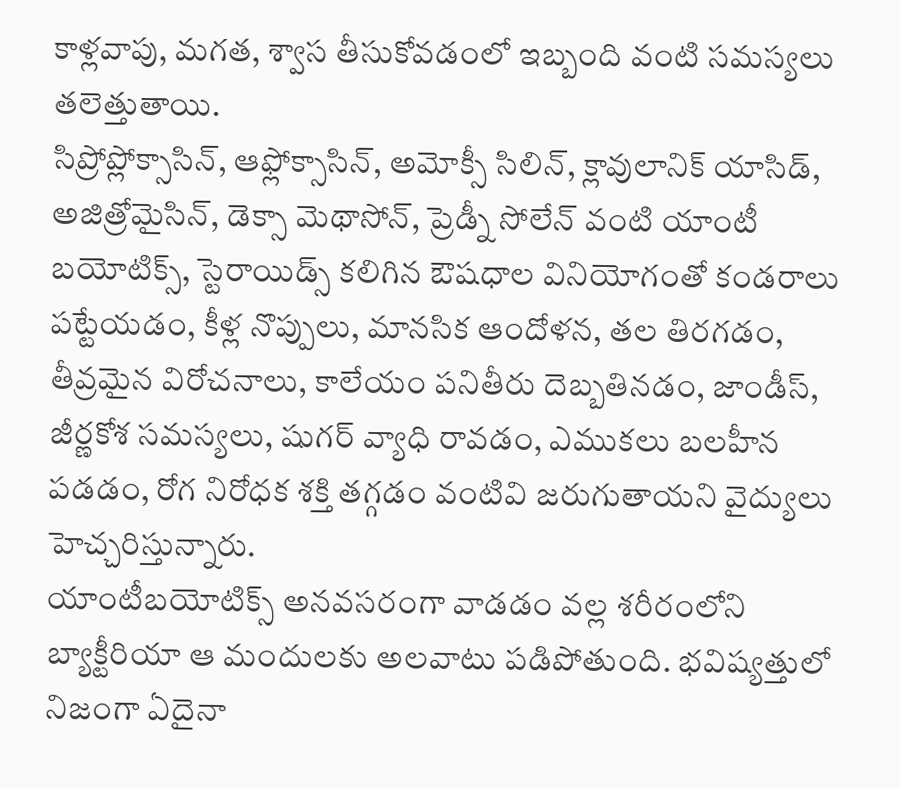కాళ్లవాపు, మగత, శ్వాస తీసుకోవడంలో ఇబ్బంది వంటి సమస్యలు తలెత్తుతాయి.
సిప్రోప్లోక్సాసిన్, ఆఫ్లోక్సాసిన్, అమోక్సీ సిలిన్, క్లావులానిక్ యాసిడ్, అజిత్రోమైసిన్, డెక్సా మెథాసోన్, ప్రెడ్నీ సోలేన్ వంటి యాంటీ బయోటిక్స్, స్టెరాయిడ్స్ కలిగిన ఔషధాల వినియోగంతో కండరాలు పట్టేయడం, కీళ్ల నొప్పులు, మానసిక ఆందోళన, తల తిరగడం, తీవ్రమైన విరోచనాలు, కాలేయం పనితీరు దెబ్బతినడం, జాండీస్, జీర్ణకోశ సమస్యలు, షుగర్ వ్యాధి రావడం, ఎముకలు బలహీన పడడం, రోగ నిరోధక శక్తి తగ్గడం వంటివి జరుగుతాయని వైద్యులు హెచ్చరిస్తున్నారు.
యాంటీబయోటిక్స్ అనవసరంగా వాడడం వల్ల శరీరంలోని బ్యాక్టీరియా ఆ మందులకు అలవాటు పడిపోతుంది. భవిష్యత్తులో నిజంగా ఏదైనా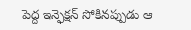పెద్ద ఇన్ఫెక్షన్ సోకినప్పుడు ఆ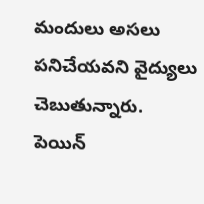మందులు అసలు పనిచేయవని వైద్యులు చెబుతున్నారు.
పెయిన్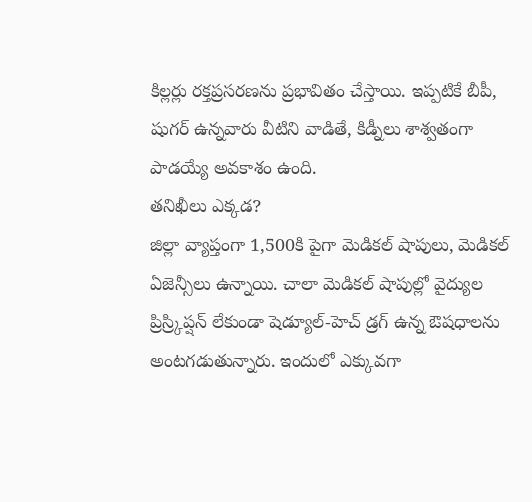కిల్లర్లు రక్తప్రసరణను ప్రభావితం చేస్తాయి. ఇప్పటికే బీపీ, షుగర్ ఉన్నవారు వీటిని వాడితే, కిడ్నీలు శాశ్వతంగా పాడయ్యే అవకాశం ఉంది.
తనిఖీలు ఎక్కడ?
జిల్లా వ్యాప్తంగా 1,500కి పైగా మెడికల్ షాపులు, మెడికల్ ఏజెన్సీలు ఉన్నాయి. చాలా మెడికల్ షాపుల్లో వైద్యుల ప్రిస్ర్కిప్షన్ లేకుండా షెడ్యూల్-హెచ్ డ్రగ్ ఉన్న ఔషధాలను అంటగడుతున్నారు. ఇందులో ఎక్కువగా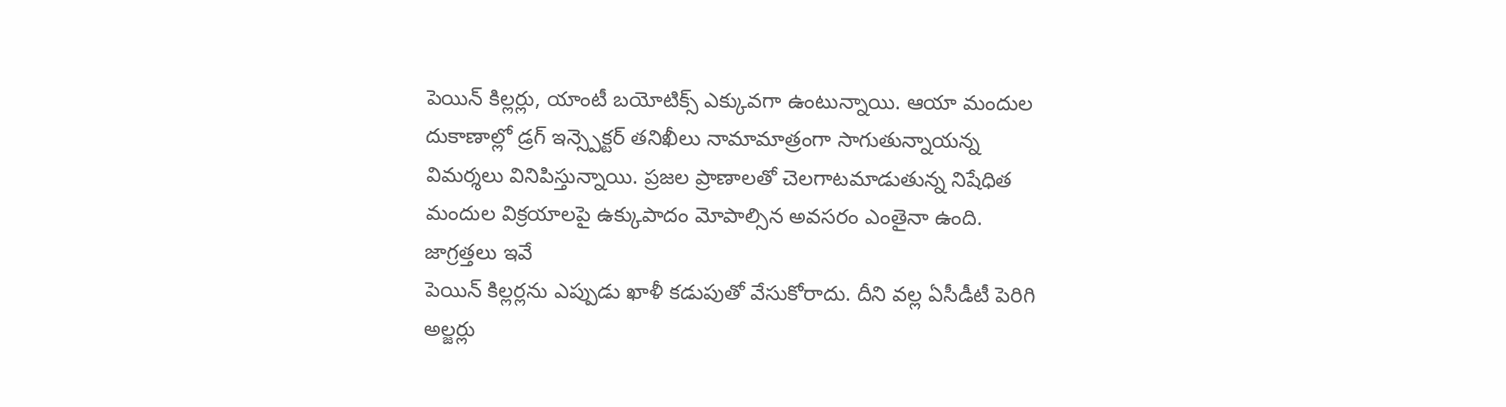పెయిన్ కిల్లర్లు, యాంటీ బయోటిక్స్ ఎక్కువగా ఉంటున్నాయి. ఆయా మందుల దుకాణాల్లో డ్రగ్ ఇన్స్పెక్టర్ తనిఖీలు నామామాత్రంగా సాగుతున్నాయన్న విమర్శలు వినిపిస్తున్నాయి. ప్రజల ప్రాణాలతో చెలగాటమాడుతున్న నిషేధిత మందుల విక్రయాలపై ఉక్కుపాదం మోపాల్సిన అవసరం ఎంతైనా ఉంది.
జాగ్రత్తలు ఇవే
పెయిన్ కిల్లర్లను ఎప్పుడు ఖాళీ కడుపుతో వేసుకోరాదు. దీని వల్ల ఏసీడీటీ పెరిగి అల్జర్లు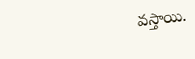వస్తాయి.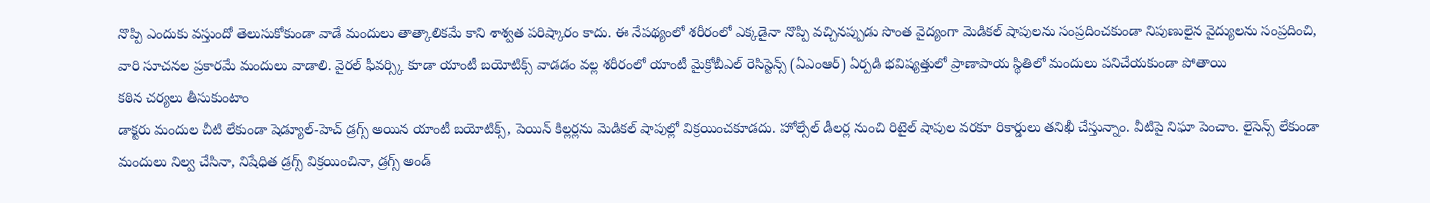నొప్పి ఎందుకు వస్తుందో తెలుసుకోకుండా వాడే మందులు తాత్కాలికమే కాని శాశ్వత పరిష్కారం కాదు. ఈ నేపథ్యంలో శరీరంలో ఎక్కడైనా నొప్పి వచ్చినప్పుడు సొంత వైద్యంగా మెడికల్ షాపులను సంప్రదించకుండా నిపుణులైన వైద్యులను సంప్రదించి, వారి సూచనల ప్రకారమే మందులు వాడాలి. వైరల్ ఫీవర్స్కి కూడా యాంటీ బయోటిక్స్ వాడడం వల్ల శరీరంలో యాంటీ మైక్రోబీఎల్ రెసిస్టెన్స్ (ఏఎంఆర్) ఏర్పడి భవిష్యత్తులో ప్రాణాపాయ స్థితిలో మందులు పనిచేయకుండా పోతాయి
కఠిన చర్యలు తీసుకుంటాం
డాక్టరు మందుల చీటి లేకుండా షెడ్యూల్-హెచ్ డ్రగ్స్ అయిన యాంటీ బయోటిక్స్, పెయిన్ కిల్లర్లను మెడికల్ షాపుల్లో విక్రయించకూడదు. హోల్సేల్ డీలర్ల నుంచి రిటైల్ షాపుల వరకూ రికార్డులు తనిఖీ చేస్తున్నాం. వీటిపై నిఘా పెంచాం. లైసెన్స్ లేకుండా మందులు నిల్వ చేసినా, నిషేధిత డ్రగ్స్ విక్రయించినా, డ్రగ్స్ అండ్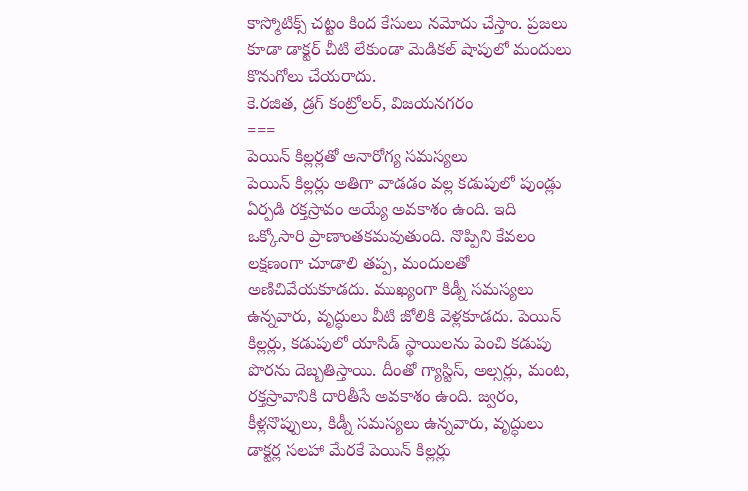కాస్మోటిక్స్ చట్టం కింద కేసులు నమోదు చేస్తాం. ప్రజలు కూడా డాక్టర్ చీటి లేకుండా మెడికల్ షాపులో మందులు కొనుగోలు చేయరాదు.
కె.రజిత, డ్రగ్ కంట్రోలర్, విజయనగరం
===
పెయిన్ కిల్లర్లతో అనారోగ్య సమస్యలు
పెయిన్ కిల్లర్లు అతిగా వాడడం వల్ల కడుపులో పుండ్లు ఏర్పడి రక్తస్రావం అయ్యే అవకాశం ఉంది. ఇది ఒక్కోసారి ప్రాణాంతకమవుతుంది. నొప్పిని కేవలం లక్షణంగా చూడాలి తప్ప, మందులతో అణిచివేయకూడదు. ముఖ్యంగా కిడ్నీ సమస్యలు ఉన్నవారు, వృద్ధులు వీటి జోలికి వెళ్లకూడదు. పెయిన్ కిల్లర్లు, కడుపులో యాసిడ్ స్థాయిలను పెంచి కడుపు పొరను దెబ్బతిస్తాయి. దీంతో గ్యాస్టిస్, అల్సర్లు, మంట, రక్తస్రావానికి దారితీసే అవకాశం ఉంది. జ్వరం, కీళ్లనొప్పులు, కిడ్నీ సమస్యలు ఉన్నవారు, వృద్ధులు డాక్టర్ల సలహా మేరకే పెయిన్ కిల్లర్లు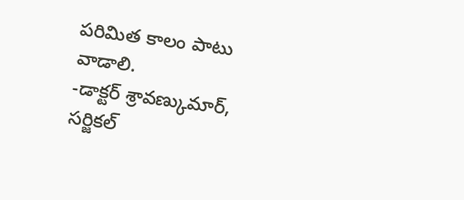పరిమిత కాలం పాటు వాడాలి.
-డాక్టర్ శ్రావణ్కుమార్, సర్జికల్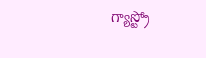గ్యాస్ట్రో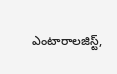ఎంటారాలజిస్ట్,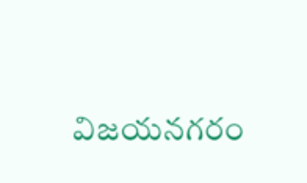విజయనగరం